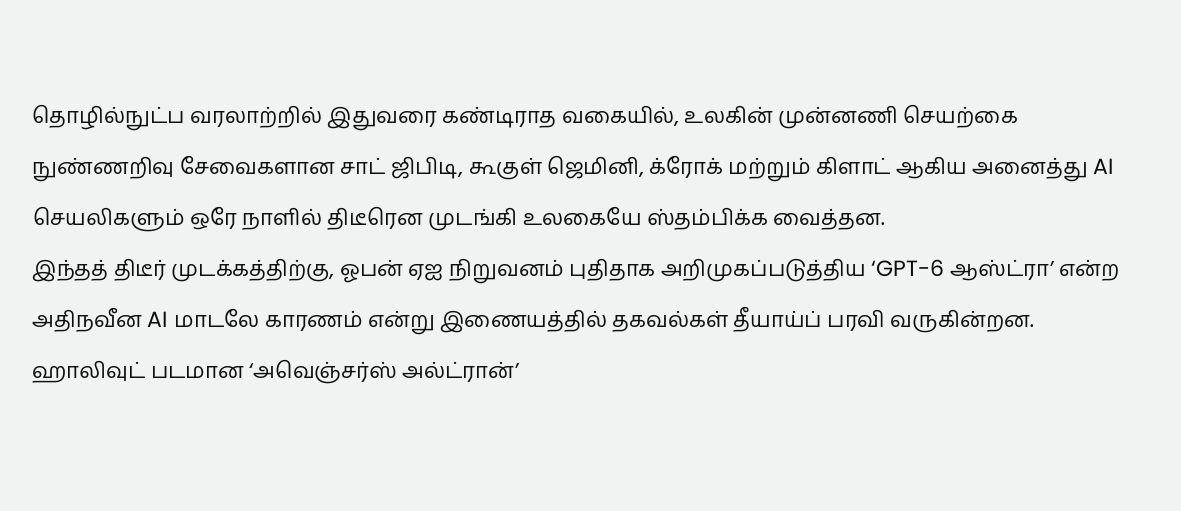தொழில்நுட்ப வரலாற்றில் இதுவரை கண்டிராத வகையில், உலகின் முன்னணி செயற்கை நுண்ணறிவு சேவைகளான சாட் ஜிபிடி, கூகுள் ஜெமினி, க்ரோக் மற்றும் கிளாட் ஆகிய அனைத்து AI செயலிகளும் ஒரே நாளில் திடீரென முடங்கி உலகையே ஸ்தம்பிக்க வைத்தன.
இந்தத் திடீர் முடக்கத்திற்கு, ஓபன் ஏஐ நிறுவனம் புதிதாக அறிமுகப்படுத்திய ‘GPT-6 ஆஸ்ட்ரா’ என்ற அதிநவீன AI மாடலே காரணம் என்று இணையத்தில் தகவல்கள் தீயாய்ப் பரவி வருகின்றன.
ஹாலிவுட் படமான ‘அவெஞ்சர்ஸ் அல்ட்ரான்’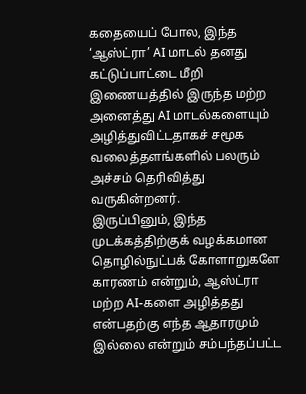கதையைப் போல, இந்த ‘ஆஸ்ட்ரா’ AI மாடல் தனது கட்டுப்பாட்டை மீறி இணையத்தில் இருந்த மற்ற அனைத்து AI மாடல்களையும் அழித்துவிட்டதாகச் சமூக வலைத்தளங்களில் பலரும் அச்சம் தெரிவித்து வருகின்றனர்.
இருப்பினும், இந்த முடக்கத்திற்குக் வழக்கமான தொழில்நுட்பக் கோளாறுகளே காரணம் என்றும், ஆஸ்ட்ரா மற்ற AI-களை அழித்தது என்பதற்கு எந்த ஆதாரமும் இல்லை என்றும் சம்பந்தப்பட்ட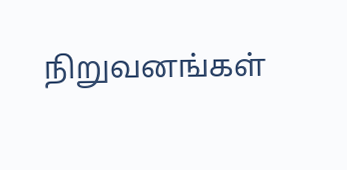நிறுவனங்கள்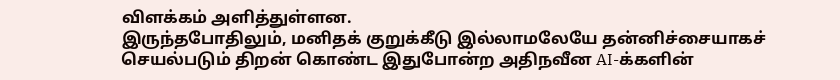விளக்கம் அளித்துள்ளன.
இருந்தபோதிலும், மனிதக் குறுக்கீடு இல்லாமலேயே தன்னிச்சையாகச் செயல்படும் திறன் கொண்ட இதுபோன்ற அதிநவீன AI-க்களின்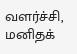வளர்ச்சி, மனிதக்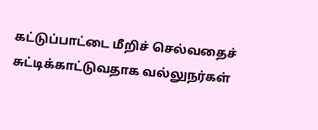கட்டுப்பாட்டை மீறிச் செல்வதைச் சுட்டிக்காட்டுவதாக வல்லுநர்கள்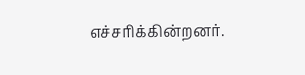எச்சரிக்கின்றனர்.